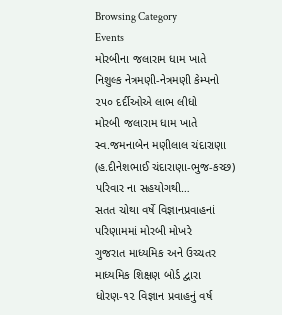Browsing Category
Events
મોરબીના જલારામ ધામ ખાતે નિશુલ્ક નેત્રમણી-નેત્રમણી કેમ્પનો ૨૫૦ દર્દીઓએ લાભ લીધો
મોરબી જલારામ ધામ ખાતે સ્વ.જમનાબેન મણીલાલ ચંદારાણા (હ.દીનેશભાઈ ચંદારાણા-ભુજ-કચ્છ) પરિવાર ના સહયોગથી…
સતત ચોથા વર્ષે વિજ્ઞાનપ્રવાહનાં પરિણામમાં મોરબી મોખરે
ગુજરાત માધ્યમિક અને ઉચ્ચતર માધ્યમિક શિક્ષણ બોર્ડ દ્વારા ધોરણ-૧૨ વિજ્ઞાન પ્રવાહનું વર્ષ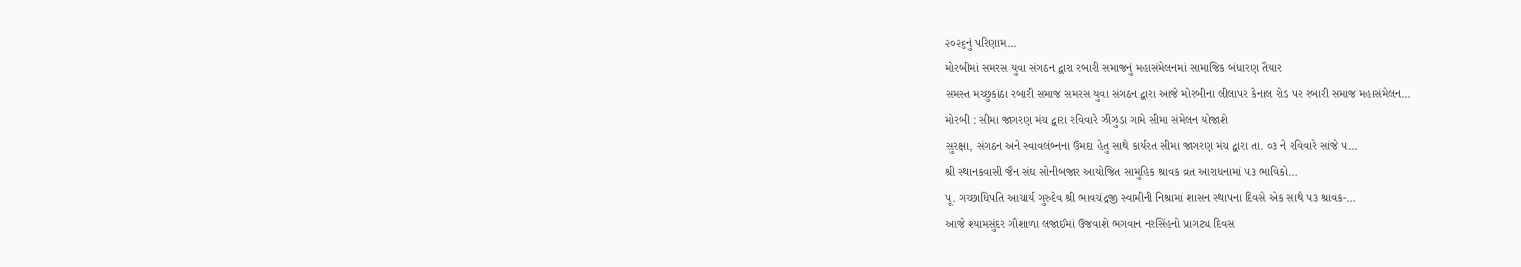૨૦૨૬નું પરિણામ…
મોરબીમાં સમરસ યુવા સંગઠન દ્વારા રબારી સમાજનું મહાસંમેલનમાં સામાજિક બંધારણ તૈયાર
સમસ્ત મચ્છુકાંઠા રબારી સમાજ સમરસ યુવા સંગઠન દ્વારા આજે મોરબીના લીલાપર કેનાલ રોડ પર રબારી સમાજ મહાસંમેલન…
મોરબી : સીમા જાગરણ મંચ દ્વારા રવિવારે ઝીંઝુડા ગામે સીમા સંમેલન યોજાશે
સુરક્ષા, સંગઠન અને સ્વાવલંબ્નના ઉમદા હેતુ સાથે કાર્યરત સીમા જાગરણ મંચ દ્વારા તા. ૦૩ ને રવિવારે સાંજે ૫…
શ્રી સ્થાનકવાસી જૈન સંઘ સોનીબજાર આયોજિત સામુહિક શ્રાવક વ્રત આરાધનામાં ૫૩ ભાવિકો…
પૂ. ગચ્છાધિપતિ આચાર્ય ગુરુદેવ શ્રી ભાવચંદ્રજી સ્વામીની નિશ્રામાં શાસન સ્થાપના દિવસે એક સાથે ૫૩ શ્રાવક-…
આજે શ્યામસુંદર ગૌશાળા લજાઈમાં ઉજવાશે ભગવાન નરસિંહનો પ્રાગટ્ય દિવસ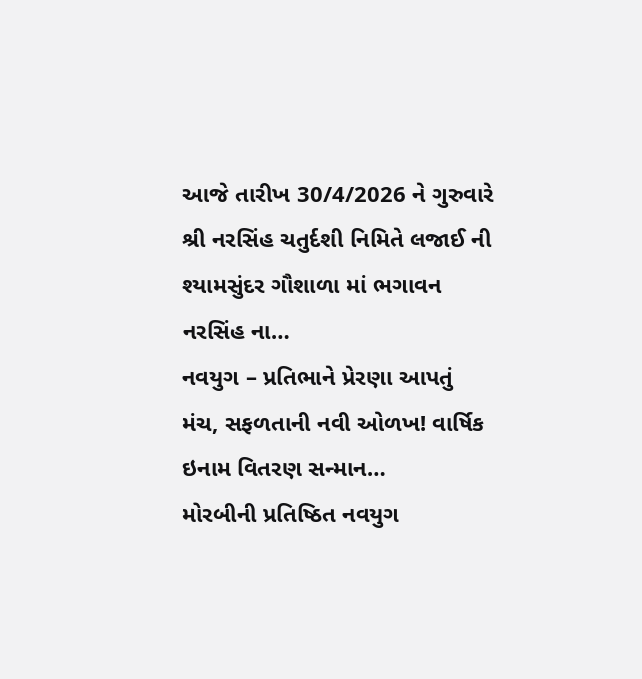આજે તારીખ 30/4/2026 ને ગુરુવારે શ્રી નરસિંહ ચતુર્દશી નિમિતે લજાઈ ની શ્યામસુંદર ગૌશાળા માં ભગાવન નરસિંહ ના…
નવયુગ – પ્રતિભાને પ્રેરણા આપતું મંચ, સફળતાની નવી ઓળખ! વાર્ષિક ઇનામ વિતરણ સન્માન…
મોરબીની પ્રતિષ્ઠિત નવયુગ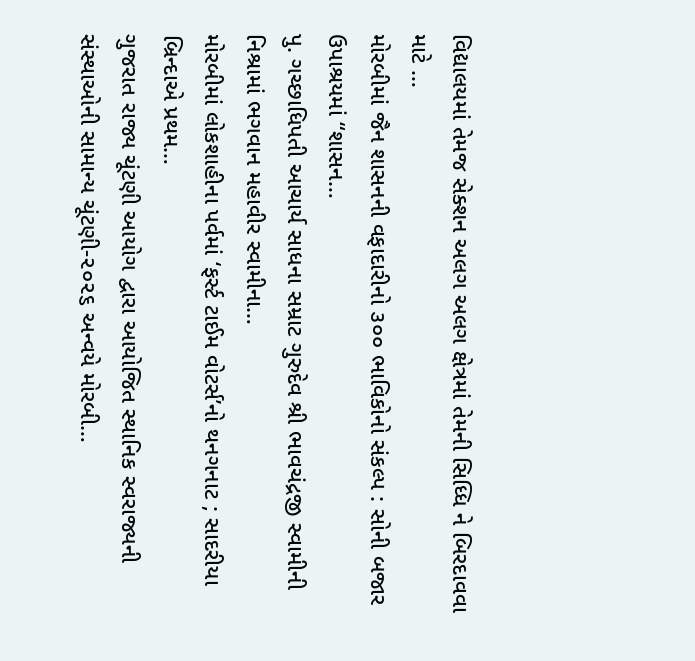વિદ્યાલયમાં તેમજ સેક્શન અલગ અલગ ક્ષેત્રમાં તેમની સિધ્ધિ ને બિરદાવવા માટે …
મોરબીમાં જૈન શાસનની વફાદારીનો ૩૦૦ ભાવિકોનો સંકલ્પ : સોની બજાર ઉપાશ્રયમાં “શાસન…
પુ. ગચ્છાધિપતી આચાર્ય સાધના સમ્રાટ ગુરુદેવ શ્રી ભાવચંદ્રજી સ્વામીની નિશ્રામાં ભગવાન મહાવીર સ્વામીના…
મોરબીમાં લોકશાહીના પર્વમાં ‘ફર્સ્ટ ટાઈમ વોટર્સ’નો થનગનાટ ; સાદરીયા બ્રિન્દાએ પ્રથમ…
ગુજરાત રાજ્ય ચૂંટણી આયોગ દ્વારા આયોજિત સ્થાનિક સ્વરાજ્યની સંસ્થાઓની સામાન્ય ચૂંટણી-૨૦૨૬ અન્વયે મોરબી…